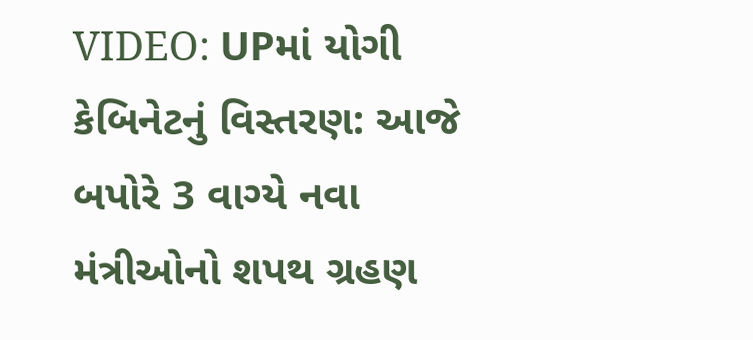VIDEO: UPમાં યોગી કેબિનેટનું વિસ્તરણ: આજે બપોરે 3 વાગ્યે નવા મંત્રીઓનો શપથ ગ્રહણ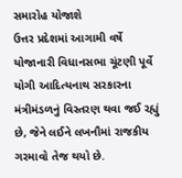સમારોહ યોજાશે
ઉત્તર પ્રદેશમાં આગામી વર્ષે યોજાનારી વિધાનસભા ચૂંટણી પૂર્વે યોગી આદિત્યનાથ સરકારના મંત્રીમંડળનું વિસ્તરણ થવા જઈ રહ્યું છે, જેને લઈને લખનૌમાં રાજકીય ગરમાવો તેજ થયો છે.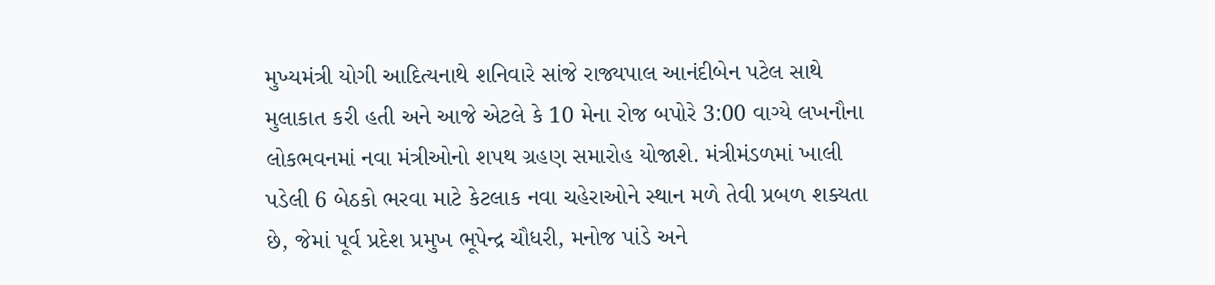મુખ્યમંત્રી યોગી આદિત્યનાથે શનિવારે સાંજે રાજ્યપાલ આનંદીબેન પટેલ સાથે મુલાકાત કરી હતી અને આજે એટલે કે 10 મેના રોજ બપોરે 3:00 વાગ્યે લખનૌના લોકભવનમાં નવા મંત્રીઓનો શપથ ગ્રહણ સમારોહ યોજાશે. મંત્રીમંડળમાં ખાલી પડેલી 6 બેઠકો ભરવા માટે કેટલાક નવા ચહેરાઓને સ્થાન મળે તેવી પ્રબળ શક્યતા છે, જેમાં પૂર્વ પ્રદેશ પ્રમુખ ભૂપેન્દ્ર ચૌધરી, મનોજ પાંડે અને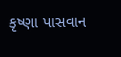કૃષ્ણા પાસવાન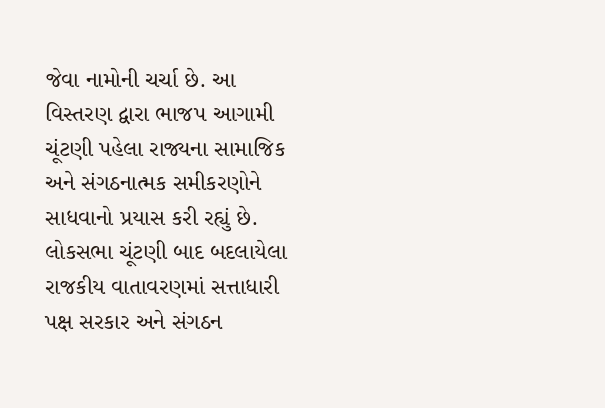જેવા નામોની ચર્ચા છે. આ વિસ્તરણ દ્વારા ભાજપ આગામી ચૂંટણી પહેલા રાજ્યના સામાજિક અને સંગઠનાત્મક સમીકરણોને સાધવાનો પ્રયાસ કરી રહ્યું છે. લોકસભા ચૂંટણી બાદ બદલાયેલા રાજકીય વાતાવરણમાં સત્તાધારી પક્ષ સરકાર અને સંગઠન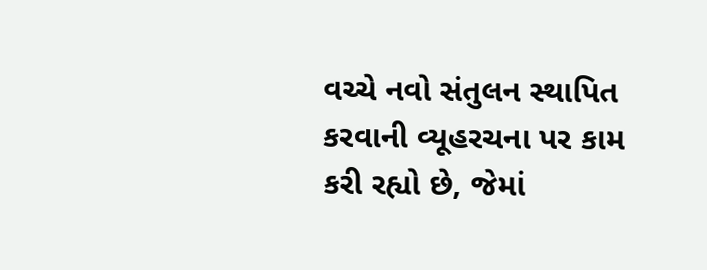વચ્ચે નવો સંતુલન સ્થાપિત કરવાની વ્યૂહરચના પર કામ કરી રહ્યો છે, જેમાં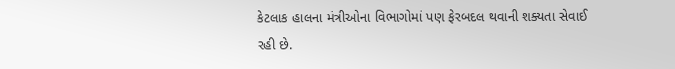કેટલાક હાલના મંત્રીઓના વિભાગોમાં પણ ફેરબદલ થવાની શક્યતા સેવાઈ રહી છે.